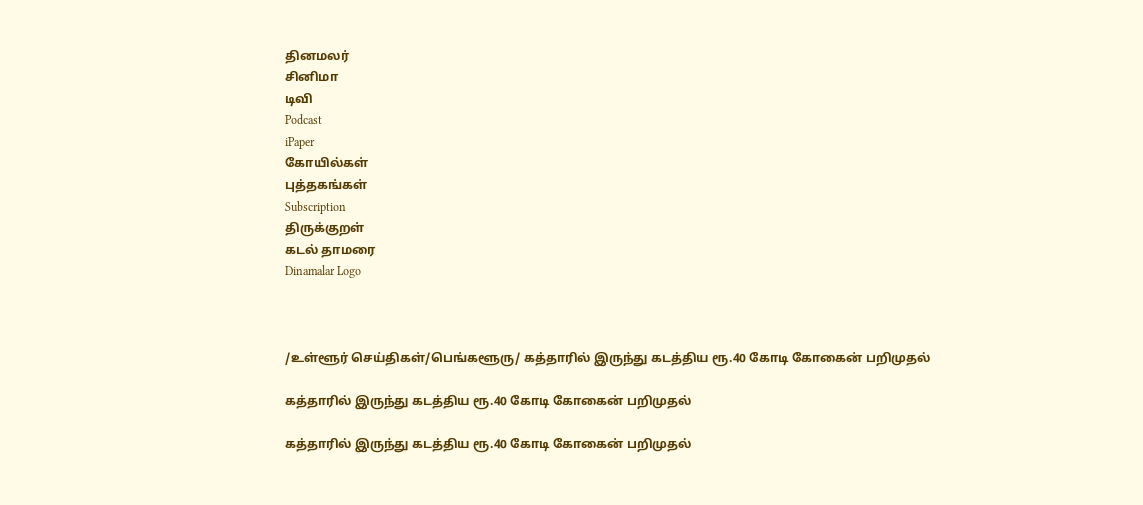தினமலர்
சினிமா
டிவி
Podcast
iPaper
கோயில்கள்
புத்தகங்கள்
Subscription
திருக்குறள்
கடல் தாமரை
Dinamalar Logo



/உள்ளூர் செய்திகள்/பெங்களூரு/ கத்தாரில் இருந்து கடத்திய ரூ.40 கோடி கோகைன் பறிமுதல்

கத்தாரில் இருந்து கடத்திய ரூ.40 கோடி கோகைன் பறிமுதல்

கத்தாரில் இருந்து கடத்திய ரூ.40 கோடி கோகைன் பறிமுதல்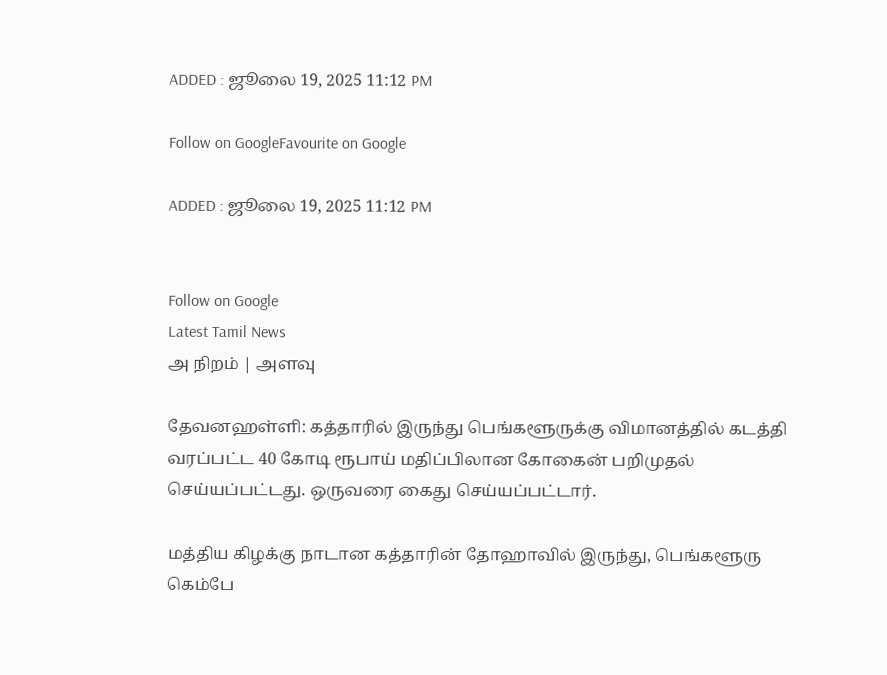ADDED : ஜூலை 19, 2025 11:12 PM

Follow on GoogleFavourite on Google

ADDED : ஜூலை 19, 2025 11:12 PM


Follow on Google
Latest Tamil News
அ நிறம் | அளவு

தேவனஹள்ளி: கத்தாரில் இருந்து பெங்களூருக்கு விமானத்தில் கடத்தி வரப்பட்ட 40 கோடி ரூபாய் மதிப்பிலான கோகைன் பறிமுதல் செய்யப்பட்டது. ஒருவரை கைது செய்யப்பட்டார்.

மத்திய கிழக்கு நாடான கத்தாரின் தோஹாவில் இருந்து, பெங்களூரு கெம்பே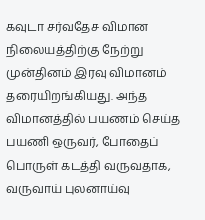கவுடா சர்வதேச விமான நிலையத்திற்கு நேற்று முன்தினம் இரவு விமானம் தரையிறங்கியது. அந்த விமானத்தில் பயணம் செய்த பயணி ஒருவர், போதைப் பொருள் கடத்தி வருவதாக, வருவாய் புலனாய்வு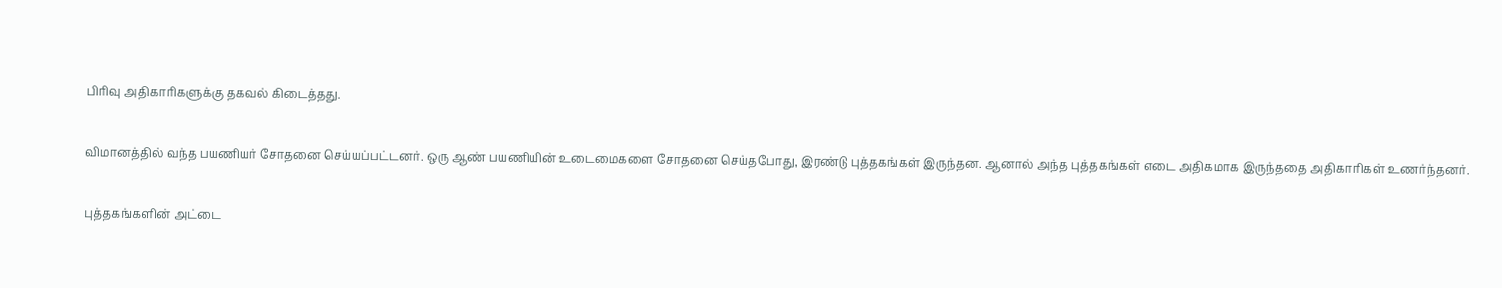பிரிவு அதிகாரிகளுக்கு தகவல் கிடைத்தது.

விமானத்தில் வந்த பயணியர் சோதனை செய்யப்பட்டனர். ஒரு ஆண் பயணியின் உடைமைகளை சோதனை செய்தபோது, இரண்டு புத்தகங்கள் இருந்தன. ஆனால் அந்த புத்தகங்கள் எடை அதிகமாக இருந்ததை அதிகாரிகள் உணர்ந்தனர்.

புத்தகங்களின் அட்டை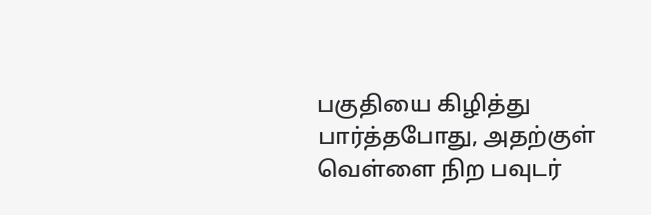பகுதியை கிழித்து பார்த்தபோது, அதற்குள் வெள்ளை நிற பவுடர்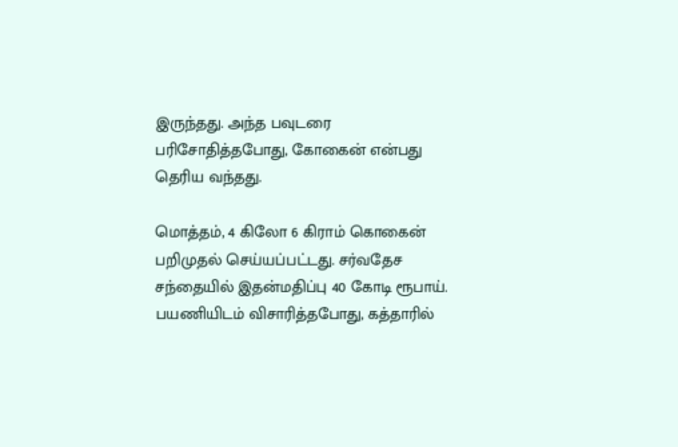இருந்தது. அந்த பவுடரை பரிசோதித்தபோது, கோகைன் என்பது தெரிய வந்தது.

மொத்தம், 4 கிலோ 6 கிராம் கொகைன் பறிமுதல் செய்யப்பட்டது. சர்வதேச சந்தையில் இதன்மதிப்பு 40 கோடி ரூபாய். பயணியிடம் விசாரித்தபோது, கத்தாரில்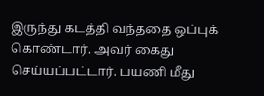இருந்து கடத்தி வந்ததை ஒப்புக் கொண்டார். அவர் கைது செய்யப்பட்டார். பயணி மீது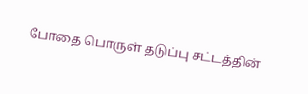போதை பொருள் தடுப்பு சட்டத்தின்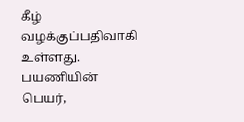கீழ் வழக்குப்பதிவாகி உள்ளது. பயணியின் பெயர்,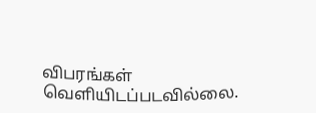விபரங்கள் வெளியிடப்படவில்லை.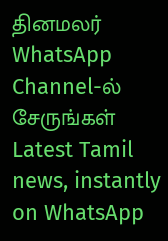தினமலர் WhatsApp Channel-ல் சேருங்கள்
Latest Tamil news, instantly on WhatsApp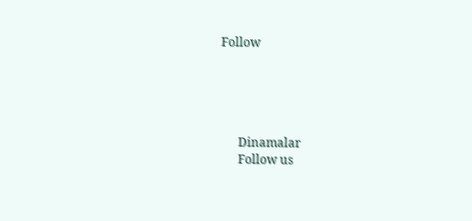Follow





      Dinamalar
      Follow us